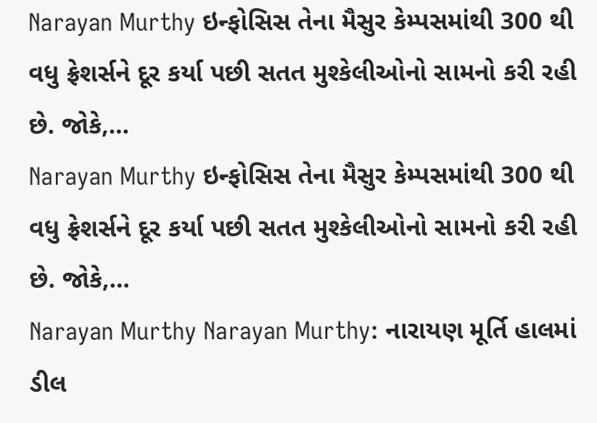Narayan Murthy ઇન્ફોસિસ તેના મૈસુર કેમ્પસમાંથી 300 થી વધુ ફ્રેશર્સને દૂર કર્યા પછી સતત મુશ્કેલીઓનો સામનો કરી રહી છે. જોકે,…
Narayan Murthy ઇન્ફોસિસ તેના મૈસુર કેમ્પસમાંથી 300 થી વધુ ફ્રેશર્સને દૂર કર્યા પછી સતત મુશ્કેલીઓનો સામનો કરી રહી છે. જોકે,…
Narayan Murthy Narayan Murthy: નારાયણ મૂર્તિ હાલમાં ડીલ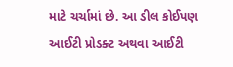માટે ચર્ચામાં છે. આ ડીલ કોઈપણ આઈટી પ્રોડક્ટ અથવા આઈટી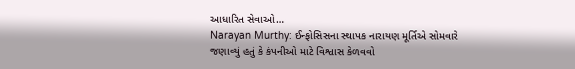આધારિત સેવાઓ…
Narayan Murthy: ઈન્ફોસિસના સ્થાપક નારાયણ મૂર્તિએ સોમવારે જણાવ્યું હતું કે કંપનીઓ માટે વિશ્વાસ કેળવવો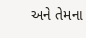અને તેમના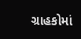ગ્રાહકોમાં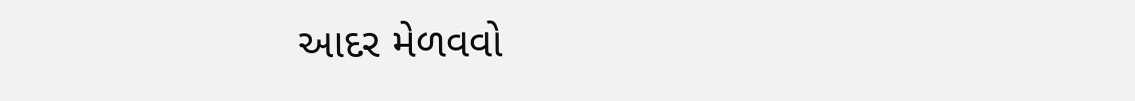આદર મેળવવો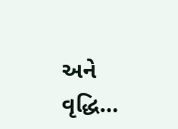અને વૃદ્ધિ…